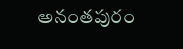అనంతపురం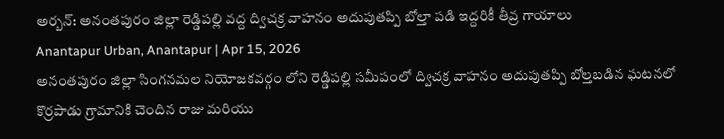అర్బన్: అనంతపురం జిల్లా రెడ్డిపల్లి వద్ద ద్విచక్ర వాహనం అదుపుతప్పి బోల్తా పడి ఇద్దరికీ తీవ్ర గాయాలు
Anantapur Urban, Anantapur | Apr 15, 2026
అనంతపురం జిల్లా సింగనమల నియోజకవర్గం లోని రెడ్డిపల్లి సమీపంలో ద్విచక్ర వాహనం అదుపుతప్పి బోల్తబడిన ఘటనలో కొర్రపాడు గ్రామానికి చెందిన రాజు మరియు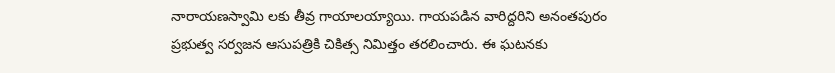నారాయణస్వామి లకు తీవ్ర గాయాలయ్యాయి. గాయపడిన వారిద్దరిని అనంతపురం ప్రభుత్వ సర్వజన ఆసుపత్రికి చికిత్స నిమిత్తం తరలించారు. ఈ ఘటనకు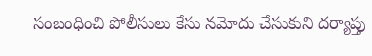సంబంధించి పోలీసులు కేసు నమోదు చేసుకుని దర్యాప్తు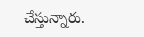చేస్తున్నారు.